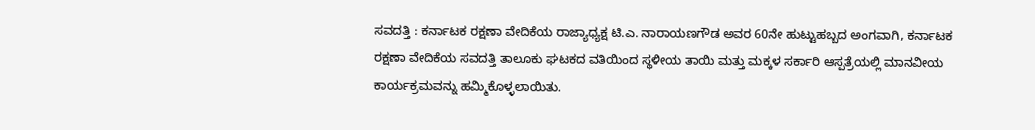ಸವದತ್ತಿ : ಕರ್ನಾಟಕ ರಕ್ಷಣಾ ವೇದಿಕೆಯ ರಾಜ್ಯಾಧ್ಯಕ್ಷ ಟಿ.ಎ. ನಾರಾಯಣಗೌಡ ಅವರ 60ನೇ ಹುಟ್ಟುಹಬ್ಬದ ಅಂಗವಾಗಿ, ಕರ್ನಾಟಕ ರಕ್ಷಣಾ ವೇದಿಕೆಯ ಸವದತ್ತಿ ತಾಲೂಕು ಘಟಕದ ವತಿಯಿಂದ ಸ್ಥಳೀಯ ತಾಯಿ ಮತ್ತು ಮಕ್ಕಳ ಸರ್ಕಾರಿ ಆಸ್ಪತ್ರೆಯಲ್ಲಿ ಮಾನವೀಯ ಕಾರ್ಯಕ್ರಮವನ್ನು ಹಮ್ಮಿಕೊಳ್ಳಲಾಯಿತು.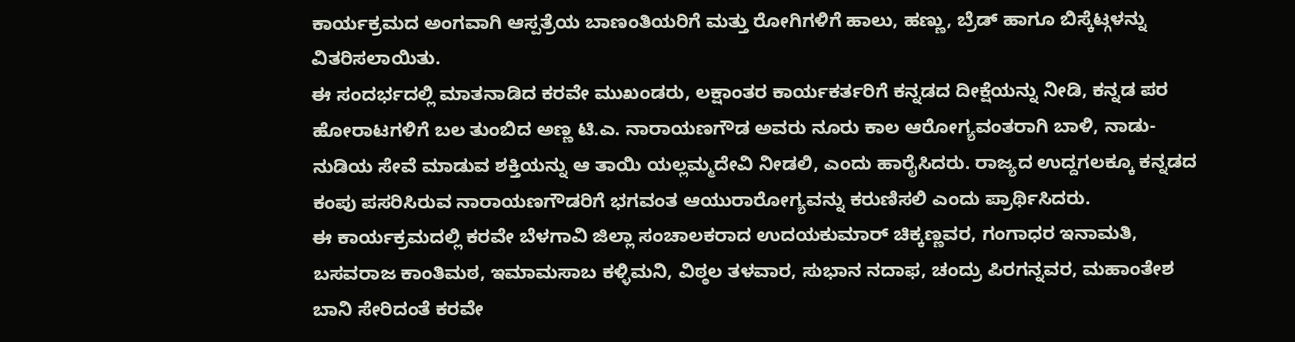ಕಾರ್ಯಕ್ರಮದ ಅಂಗವಾಗಿ ಆಸ್ಪತ್ರೆಯ ಬಾಣಂತಿಯರಿಗೆ ಮತ್ತು ರೋಗಿಗಳಿಗೆ ಹಾಲು, ಹಣ್ಣು, ಬ್ರೆಡ್ ಹಾಗೂ ಬಿಸ್ಕೆಟ್ಗಳನ್ನು ವಿತರಿಸಲಾಯಿತು.
ಈ ಸಂದರ್ಭದಲ್ಲಿ ಮಾತನಾಡಿದ ಕರವೇ ಮುಖಂಡರು, ಲಕ್ಷಾಂತರ ಕಾರ್ಯಕರ್ತರಿಗೆ ಕನ್ನಡದ ದೀಕ್ಷೆಯನ್ನು ನೀಡಿ, ಕನ್ನಡ ಪರ ಹೋರಾಟಗಳಿಗೆ ಬಲ ತುಂಬಿದ ಅಣ್ಣ ಟಿ.ಎ. ನಾರಾಯಣಗೌಡ ಅವರು ನೂರು ಕಾಲ ಆರೋಗ್ಯವಂತರಾಗಿ ಬಾಳಿ, ನಾಡು-ನುಡಿಯ ಸೇವೆ ಮಾಡುವ ಶಕ್ತಿಯನ್ನು ಆ ತಾಯಿ ಯಲ್ಲಮ್ಮದೇವಿ ನೀಡಲಿ, ಎಂದು ಹಾರೈಸಿದರು. ರಾಜ್ಯದ ಉದ್ದಗಲಕ್ಕೂ ಕನ್ನಡದ ಕಂಪು ಪಸರಿಸಿರುವ ನಾರಾಯಣಗೌಡರಿಗೆ ಭಗವಂತ ಆಯುರಾರೋಗ್ಯವನ್ನು ಕರುಣಿಸಲಿ ಎಂದು ಪ್ರಾರ್ಥಿಸಿದರು.
ಈ ಕಾರ್ಯಕ್ರಮದಲ್ಲಿ ಕರವೇ ಬೆಳಗಾವಿ ಜಿಲ್ಲಾ ಸಂಚಾಲಕರಾದ ಉದಯಕುಮಾರ್ ಚಿಕ್ಕಣ್ಣವರ, ಗಂಗಾಧರ ಇನಾಮತಿ, ಬಸವರಾಜ ಕಾಂತಿಮಠ, ಇಮಾಮಸಾಬ ಕಳ್ಳಿಮನಿ, ವಿಠ್ಠಲ ತಳವಾರ, ಸುಭಾನ ನದಾಫ, ಚಂದ್ರು ಪಿರಗನ್ನವರ, ಮಹಾಂತೇಶ ಬಾನಿ ಸೇರಿದಂತೆ ಕರವೇ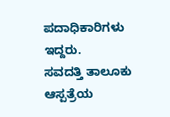ಪದಾಧಿಕಾರಿಗಳು ಇದ್ದರು.
ಸವದತ್ತಿ ತಾಲೂಕು ಆಸ್ಪತ್ರೆಯ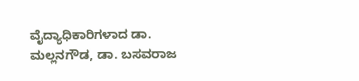ವೈದ್ಯಾಧಿಕಾರಿಗಳಾದ ಡಾ. ಮಲ್ಲನಗೌಡ, ಡಾ. ಬಸವರಾಜ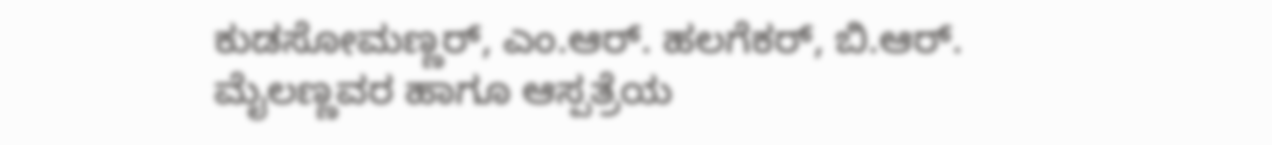ಕುಡಸೋಮಣ್ಣರ್, ಎಂ.ಆರ್. ಹಲಗೆಕರ್, ಬಿ.ಆರ್. ಮೈಲಣ್ಣವರ ಹಾಗೂ ಆಸ್ಪತ್ರೆಯ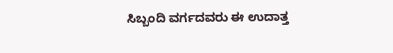ಸಿಬ್ಬಂದಿ ವರ್ಗದವರು ಈ ಉದಾತ್ತ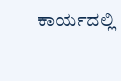ಕಾರ್ಯದಲ್ಲಿ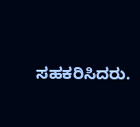ಸಹಕರಿಸಿದರು.